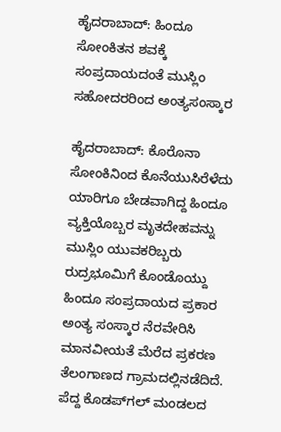ಹೈದರಾಬಾದ್‌: ಹಿಂದೂ ಸೋಂಕಿತನ ಶವಕ್ಕೆ ಸಂಪ್ರದಾಯದಂತೆ ಮುಸ್ಲಿಂ ಸಹೋದರರಿಂದ ಅಂತ್ಯಸಂಸ್ಕಾರ

ಹೈದರಾಬಾದ್‌: ಕೊರೊನಾ ಸೋಂಕಿನಿಂದ ಕೊನೆಯುಸಿರೆಳೆದು ಯಾರಿಗೂ ಬೇಡವಾಗಿದ್ದ ಹಿಂದೂ ವ್ಯಕ್ತಿಯೊಬ್ಬರ ಮೃತದೇಹವನ್ನು ಮುಸ್ಲಿಂ ಯುವಕರಿಬ್ಬರು ರುದ್ರಭೂಮಿಗೆ ಕೊಂಡೊಯ್ದು ಹಿಂದೂ ಸಂಪ್ರದಾಯದ ಪ್ರಕಾರ ಅಂತ್ಯ ಸಂಸ್ಕಾರ ನೆರವೇರಿಸಿ ಮಾನವೀಯತೆ ಮೆರೆದ ಪ್ರಕರಣ ತೆಲಂಗಾಣದ ಗ್ರಾಮದಲ್ಲಿನಡೆದಿದೆ. ಪೆದ್ದ ಕೊಡಪ್‌ಗಲ್‌ ಮಂಡಲದ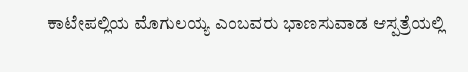ಕಾಟೇಪಲ್ಲಿಯ ಮೊಗುಲಯ್ಯ ಎಂಬವರು ಭಾಣಸುವಾಡ ಆಸ್ಪತ್ರೆಯಲ್ಲಿ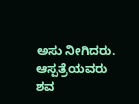ಅಸು ನೀಗಿದರು. ಆಸ್ಪತ್ರೆಯವರು ಶವ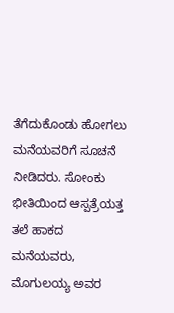ತೆಗೆದುಕೊಂಡು ಹೋಗಲು ಮನೆಯವರಿಗೆ ಸೂಚನೆ ನೀಡಿದರು. ಸೋಂಕು ಭೀತಿಯಿಂದ ಆಸ್ಪತ್ರೆಯತ್ತ ತಲೆ ಹಾಕದ ಮನೆಯವರು, ಮೊಗುಲಯ್ಯ ಅವರ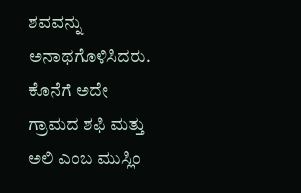ಶವವನ್ನು ಅನಾಥಗೊಳಿಸಿದರು. ಕೊನೆಗೆ ಅದೇ ಗ್ರಾಮದ ಶಫಿ ಮತ್ತು ಅಲಿ ಎಂಬ ಮುಸ್ಲಿಂ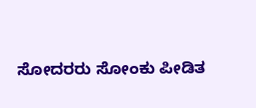ಸೋದರರು ಸೋಂಕು ಪೀಡಿತ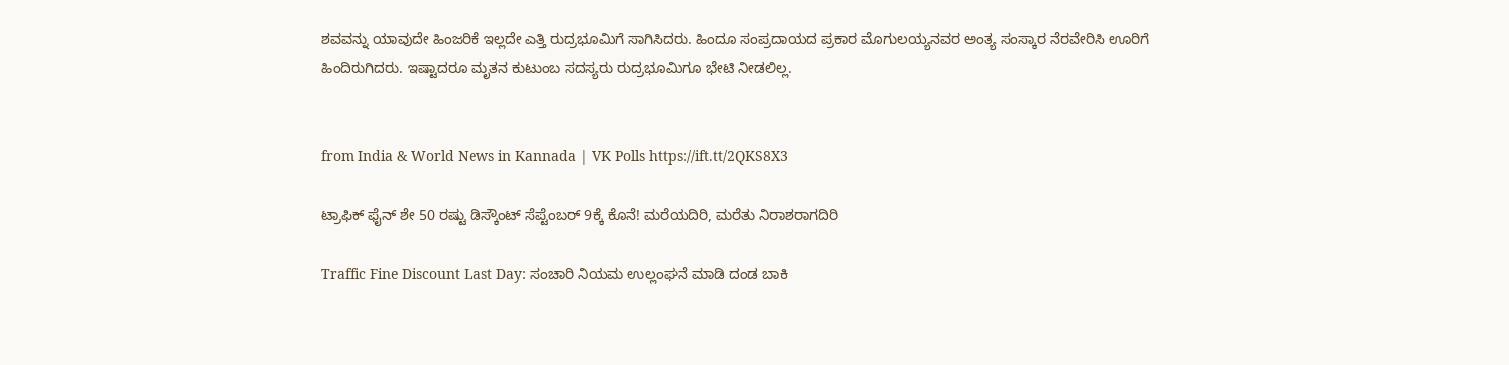ಶವವನ್ನು ಯಾವುದೇ ಹಿಂಜರಿಕೆ ಇಲ್ಲದೇ ಎತ್ತಿ ರುದ್ರಭೂಮಿಗೆ ಸಾಗಿಸಿದರು. ಹಿಂದೂ ಸಂಪ್ರದಾಯದ ಪ್ರಕಾರ ಮೊಗುಲಯ್ಯನವರ ಅಂತ್ಯ ಸಂಸ್ಕಾರ ನೆರವೇರಿಸಿ ಊರಿಗೆ ಹಿಂದಿರುಗಿದರು. ಇಷ್ಟಾದರೂ ಮೃತನ ಕುಟುಂಬ ಸದಸ್ಯರು ರುದ್ರಭೂಮಿಗೂ ಭೇಟಿ ನೀಡಲಿಲ್ಲ.


from India & World News in Kannada | VK Polls https://ift.tt/2QKS8X3

ಟ್ರಾಫಿಕ್‌ ಫೈನ್‌ ಶೇ 50 ರಷ್ಟು ಡಿಸ್ಕೌಂಟ್‌ ಸೆಪ್ಟೆಂಬರ್‌ 9ಕ್ಕೆ ಕೊನೆ! ಮರೆಯದಿರಿ, ಮರೆತು ನಿರಾಶರಾಗದಿರಿ

Traffic Fine Discount Last Day: ಸಂಚಾರಿ ನಿಯಮ ಉಲ್ಲಂಘನೆ ಮಾಡಿ ದಂಡ ಬಾಕಿ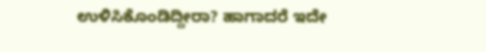ಉಳಿಸಿಕೊಂಡಿದ್ದೀರಾ? ಹಾಗಾದರೆ ಇದೇ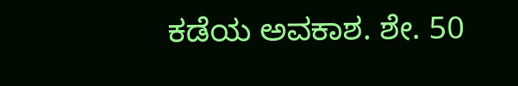ಕಡೆಯ ಅವಕಾಶ. ಶೇ. 50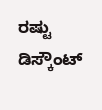ರಷ್ಟು ಡಿಸ್ಕೌಂಟ್‌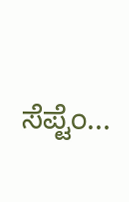ಸೆಪ್ಟೆಂ...